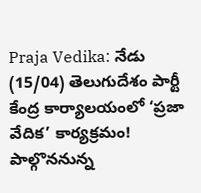Praja Vedika: నేడు (15/04) తెలుగుదేశం పార్టీ కేంద్ర కార్యాలయంలో ‘ప్రజా వేదిక’ కార్యక్రమం! పాల్గొననున్న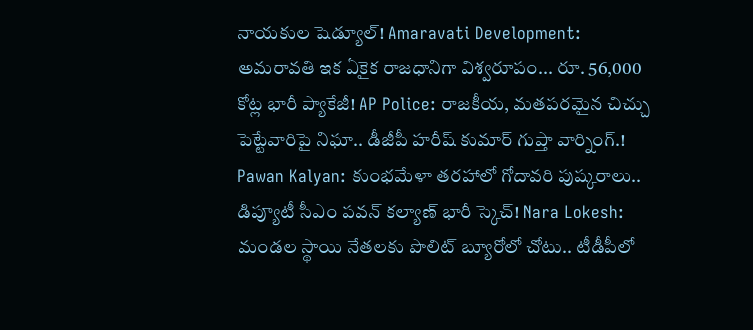నాయకుల షెడ్యూల్! Amaravati Development: అమరావతి ఇక ఏకైక రాజధానిగా విశ్వరూపం... రూ. 56,000 కోట్ల భారీ ప్యాకేజీ! AP Police: రాజకీయ, మతపరమైన చిచ్చు పెట్టేవారిపై నిఘా.. డీజీపీ హరీష్ కుమార్ గుప్తా వార్నింగ్.! Pawan Kalyan: కుంభమేళా తరహాలో గోదావరి పుష్కరాలు.. డిప్యూటీ సీఎం పవన్ కల్యాణ్ భారీ స్కెచ్! Nara Lokesh: మండల స్థాయి నేతలకు పొలిట్ బ్యూరోలో చోటు.. టీడీపీలో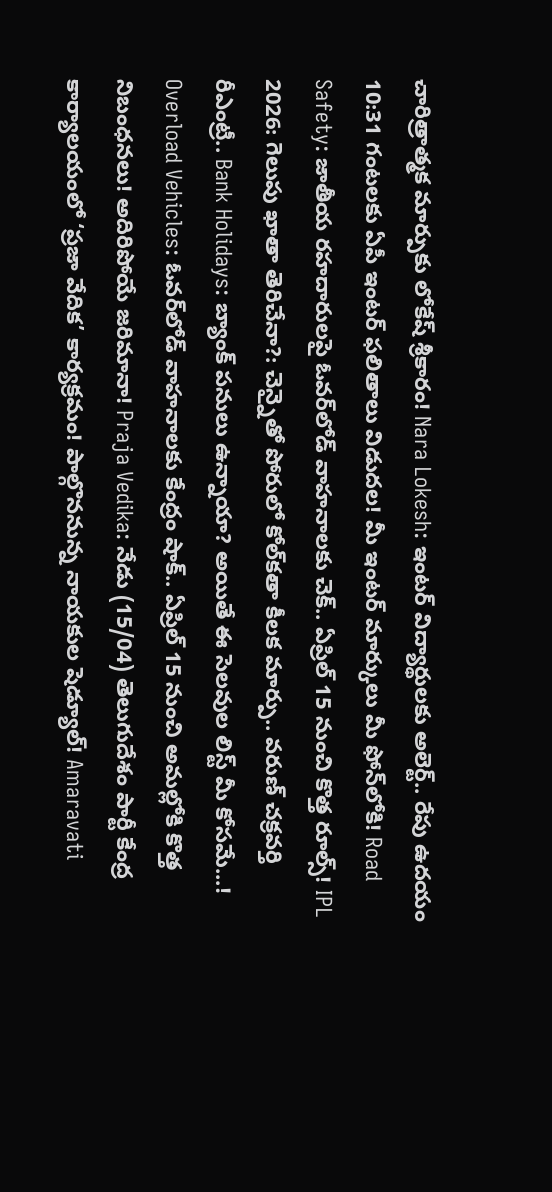చారిత్రాత్మక మార్పుకు లోకేష్ శ్రీకారం! Nara Lokesh: ఇంటర్ విద్యార్థులకు అలెర్ట్.. రేపు ఉదయం 10:31 గంటలకు ఏపీ ఇంటర్ ఫలితాలు విడుదల! మీ ఇంటర్ మార్కులు మీ ఫోన్‌లోకి! Road Safety: జాతీయ రహదారులపై ఓవర్‌లోడ్ వాహనాలకు చెక్.. ఏప్రిల్ 15 నుంచి కొత్త రూల్స్! IPL 2026: గెలుపు ఖాతా తెరిచేనా?: చెన్నైతో పోరులో కోల్‌కతా కీలక మార్పు.. వరుణ్ చక్రవర్తి రీఎంట్రీ.. Bank Holidays: బ్యాంక్ పనులు ఉన్నాయా? అయితే ఈ సెలవుల లిస్ట్ మీ కోసమే...! Overload Vehicles: ఓవర్‌లోడ్ వాహనాలకు కేంద్రం షాక్.. ఏప్రిల్ 15 నుంచి అమల్లోకి కొత్త నిబంధనలు! అదిరిపోయే జరిమానా! Praja Vedika: నేడు (15/04) తెలుగుదేశం పార్టీ కేంద్ర కార్యాలయంలో ‘ప్రజా వేదిక’ కార్యక్రమం! పాల్గొననున్న నాయకుల షెడ్యూల్! Amaravati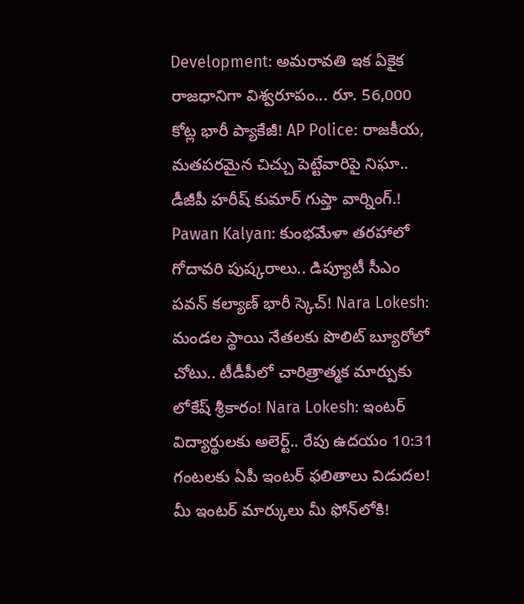Development: అమరావతి ఇక ఏకైక రాజధానిగా విశ్వరూపం... రూ. 56,000 కోట్ల భారీ ప్యాకేజీ! AP Police: రాజకీయ, మతపరమైన చిచ్చు పెట్టేవారిపై నిఘా.. డీజీపీ హరీష్ కుమార్ గుప్తా వార్నింగ్.! Pawan Kalyan: కుంభమేళా తరహాలో గోదావరి పుష్కరాలు.. డిప్యూటీ సీఎం పవన్ కల్యాణ్ భారీ స్కెచ్! Nara Lokesh: మండల స్థాయి నేతలకు పొలిట్ బ్యూరోలో చోటు.. టీడీపీలో చారిత్రాత్మక మార్పుకు లోకేష్ శ్రీకారం! Nara Lokesh: ఇంటర్ విద్యార్థులకు అలెర్ట్.. రేపు ఉదయం 10:31 గంటలకు ఏపీ ఇంటర్ ఫలితాలు విడుదల! మీ ఇంటర్ మార్కులు మీ ఫోన్‌లోకి!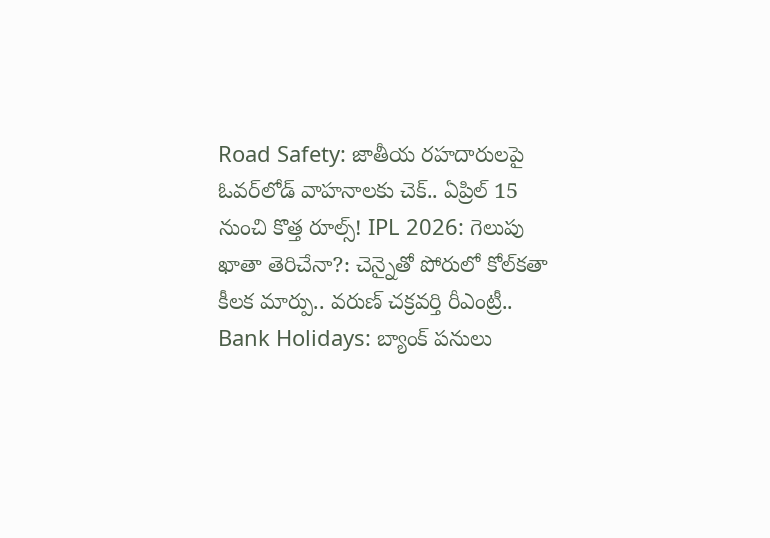Road Safety: జాతీయ రహదారులపై ఓవర్‌లోడ్ వాహనాలకు చెక్.. ఏప్రిల్ 15 నుంచి కొత్త రూల్స్! IPL 2026: గెలుపు ఖాతా తెరిచేనా?: చెన్నైతో పోరులో కోల్‌కతా కీలక మార్పు.. వరుణ్ చక్రవర్తి రీఎంట్రీ.. Bank Holidays: బ్యాంక్ పనులు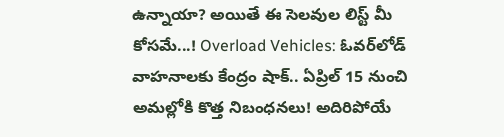ఉన్నాయా? అయితే ఈ సెలవుల లిస్ట్ మీ కోసమే...! Overload Vehicles: ఓవర్‌లోడ్ వాహనాలకు కేంద్రం షాక్.. ఏప్రిల్ 15 నుంచి అమల్లోకి కొత్త నిబంధనలు! అదిరిపోయే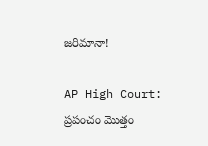జరిమానా!

AP High Court: ప్రపంచం మొత్తం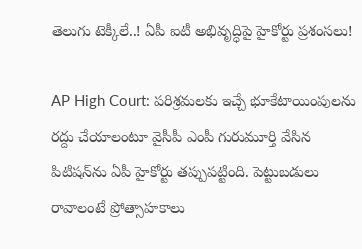తెలుగు టెక్కీలే..! ఏపీ ఐటీ అభివృద్ధిపై హైకోర్టు ప్రశంసలు!

AP High Court: పరిశ్రమలకు ఇచ్చే భూకేటాయింపులను రద్దు చేయాలంటూ వైసీపీ ఎంపీ గురుమూర్తి వేసిన పిటిషన్‌ను ఏపీ హైకోర్టు తప్పుపట్టింది. పెట్టుబడులు రావాలంటే ప్రోత్సాహకాలు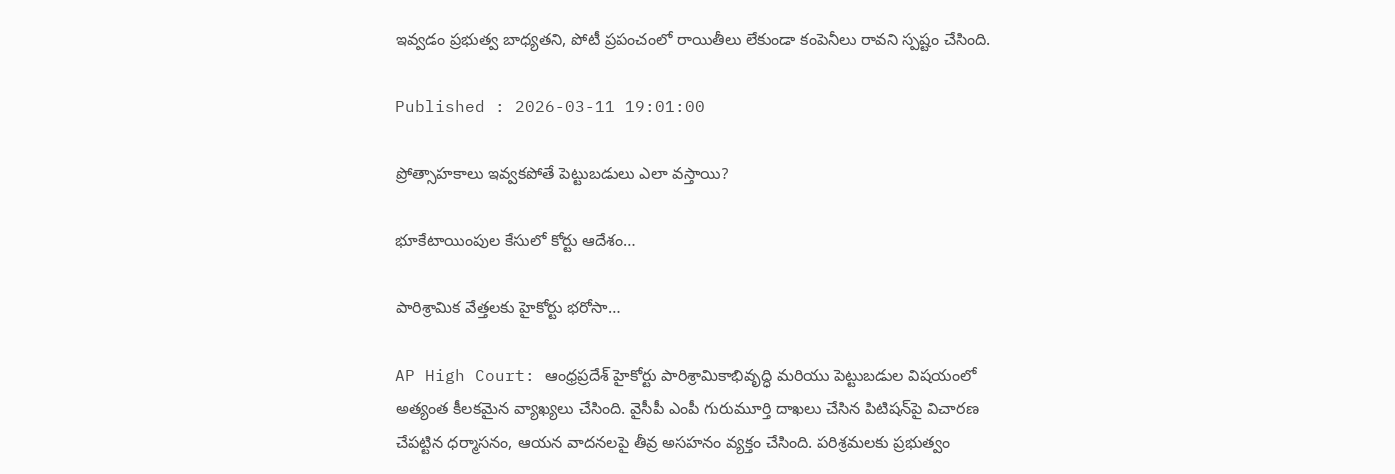ఇవ్వడం ప్రభుత్వ బాధ్యతని, పోటీ ప్రపంచంలో రాయితీలు లేకుండా కంపెనీలు రావని స్పష్టం చేసింది.

Published : 2026-03-11 19:01:00

ప్రోత్సాహకాలు ఇవ్వకపోతే పెట్టుబడులు ఎలా వస్తాయి?

భూకేటాయింపుల కేసులో కోర్టు ఆదేశం…

పారిశ్రామిక వేత్తలకు హైకోర్టు భరోసా…

AP High Court: ఆంధ్రప్రదేశ్ హైకోర్టు పారిశ్రామికాభివృద్ధి మరియు పెట్టుబడుల విషయంలో అత్యంత కీలకమైన వ్యాఖ్యలు చేసింది. వైసీపీ ఎంపీ గురుమూర్తి దాఖలు చేసిన పిటిషన్‌పై విచారణ చేపట్టిన ధర్మాసనం, ఆయన వాదనలపై తీవ్ర అసహనం వ్యక్తం చేసింది. పరిశ్రమలకు ప్రభుత్వం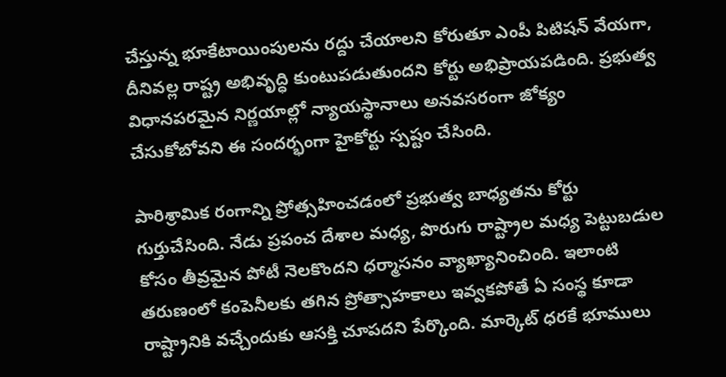చేస్తున్న భూకేటాయింపులను రద్దు చేయాలని కోరుతూ ఎంపీ పిటిషన్ వేయగా, దీనివల్ల రాష్ట్ర అభివృద్ధి కుంటుపడుతుందని కోర్టు అభిప్రాయపడింది. ప్రభుత్వ విధానపరమైన నిర్ణయాల్లో న్యాయస్థానాలు అనవసరంగా జోక్యం చేసుకోబోవని ఈ సందర్భంగా హైకోర్టు స్పష్టం చేసింది.

పారిశ్రామిక రంగాన్ని ప్రోత్సహించడంలో ప్రభుత్వ బాధ్యతను కోర్టు గుర్తుచేసింది. నేడు ప్రపంచ దేశాల మధ్య, పొరుగు రాష్ట్రాల మధ్య పెట్టుబడుల కోసం తీవ్రమైన పోటీ నెలకొందని ధర్మాసనం వ్యాఖ్యానించింది. ఇలాంటి తరుణంలో కంపెనీలకు తగిన ప్రోత్సాహకాలు ఇవ్వకపోతే ఏ సంస్థ కూడా రాష్ట్రానికి వచ్చేందుకు ఆసక్తి చూపదని పేర్కొంది. మార్కెట్ ధరకే భూములు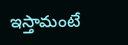ఇస్తామంటే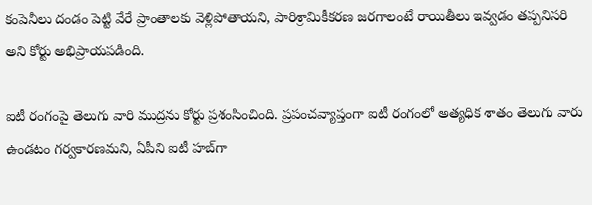కంపెనీలు దండం పెట్టి వేరే ప్రాంతాలకు వెళ్లిపోతాయని, పారిశ్రామికీకరణ జరగాలంటే రాయితీలు ఇవ్వడం తప్పనిసరి అని కోర్టు అభిప్రాయపడింది.

ఐటీ రంగంపై తెలుగు వారి ముద్రను కోర్టు ప్రశంసించింది. ప్రపంచవ్యాప్తంగా ఐటీ రంగంలో అత్యధిక శాతం తెలుగు వారు ఉండటం గర్వకారణమని, ఏపీని ఐటీ హబ్‌గా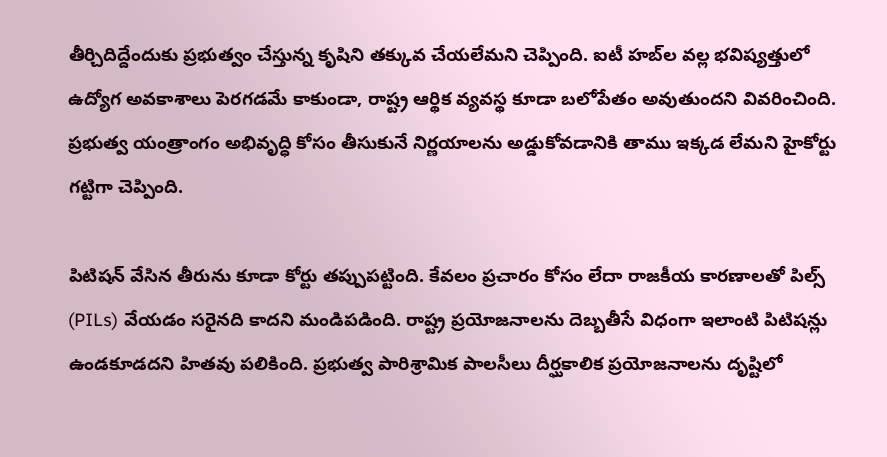తీర్చిదిద్దేందుకు ప్రభుత్వం చేస్తున్న కృషిని తక్కువ చేయలేమని చెప్పింది. ఐటీ హబ్‌ల వల్ల భవిష్యత్తులో ఉద్యోగ అవకాశాలు పెరగడమే కాకుండా, రాష్ట్ర ఆర్థిక వ్యవస్థ కూడా బలోపేతం అవుతుందని వివరించింది. ప్రభుత్వ యంత్రాంగం అభివృద్ధి కోసం తీసుకునే నిర్ణయాలను అడ్డుకోవడానికి తాము ఇక్కడ లేమని హైకోర్టు గట్టిగా చెప్పింది.

పిటిషన్ వేసిన తీరును కూడా కోర్టు తప్పుపట్టింది. కేవలం ప్రచారం కోసం లేదా రాజకీయ కారణాలతో పిల్స్ (PILs) వేయడం సరైనది కాదని మండిపడింది. రాష్ట్ర ప్రయోజనాలను దెబ్బతీసే విధంగా ఇలాంటి పిటిషన్లు ఉండకూడదని హితవు పలికింది. ప్రభుత్వ పారిశ్రామిక పాలసీలు దీర్ఘకాలిక ప్రయోజనాలను దృష్టిలో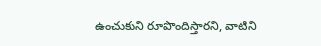ఉంచుకుని రూపొందిస్తారని, వాటిని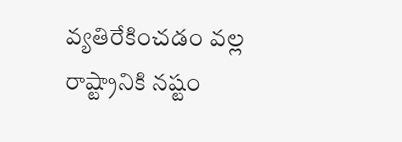వ్యతిరేకించడం వల్ల రాష్ట్రానికి నష్టం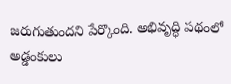జరుగుతుందని పేర్కొంది. అభివృద్ధి పథంలో అడ్డంకులు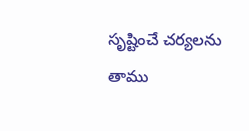సృష్టించే చర్యలను తాము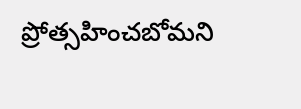ప్రోత్సహించబోమని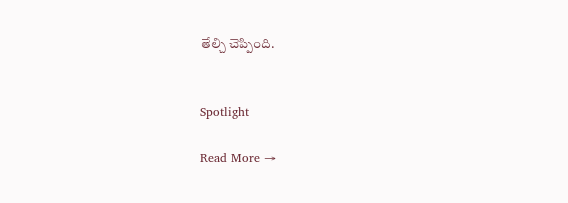తేల్చి చెప్పింది.


Spotlight

Read More →